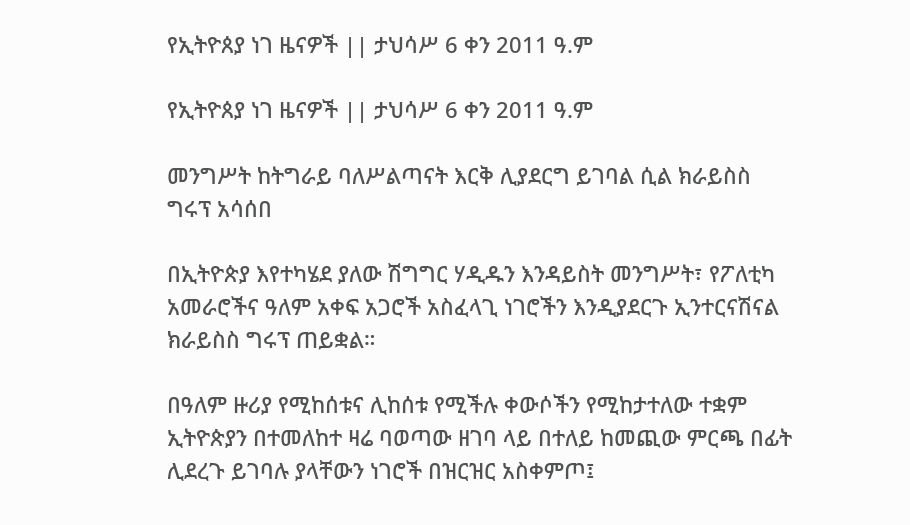የኢትዮጰያ ነገ ዜናዎች || ታህሳሥ 6 ቀን 2011 ዓ.ም

የኢትዮጰያ ነገ ዜናዎች || ታህሳሥ 6 ቀን 2011 ዓ.ም

መንግሥት ከትግራይ ባለሥልጣናት እርቅ ሊያደርግ ይገባል ሲል ክራይስስ ግሩፕ አሳሰበ

በኢትዮጵያ እየተካሄደ ያለው ሽግግር ሃዲዱን እንዳይስት መንግሥት፣ የፖለቲካ አመራሮችና ዓለም አቀፍ አጋሮች አስፈላጊ ነገሮችን እንዲያደርጉ ኢንተርናሽናል ክራይስስ ግሩፕ ጠይቋል።

በዓለም ዙሪያ የሚከሰቱና ሊከሰቱ የሚችሉ ቀውሶችን የሚከታተለው ተቋም ኢትዮጵያን በተመለከተ ዛሬ ባወጣው ዘገባ ላይ በተለይ ከመጪው ምርጫ በፊት ሊደረጉ ይገባሉ ያላቸውን ነገሮች በዝርዝር አስቀምጦ፤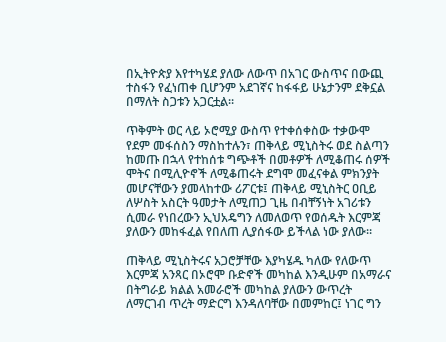በኢትዮጵያ እየተካሄደ ያለው ለውጥ በአገር ውስጥና በውጪ ተስፋን የፈነጠቀ ቢሆንም አደገኛና ከፋፋይ ሁኔታንም ደቅኗል በማለት ስጋቱን አጋርቷል።

ጥቅምት ወር ላይ ኦሮሚያ ውስጥ የተቀሰቀስው ተቃውሞ የደም መፋሰስን ማስከተሉን፣ ጠቅላይ ሚኒስትሩ ወደ ስልጣን ከመጡ በኋላ የተከሰቱ ግጭቶች በመቶዎች ለሚቆጠሩ ሰዎች ሞትና በሚሊዮኖች ለሚቆጠሩት ደግሞ መፈናቀል ምክንያት መሆናቸውን ያመላከተው ሪፖርቱ፤ ጠቅላይ ሚኒስትር ዐቢይ ለሦስት አስርት ዓመታት ለሚጠጋ ጊዜ በብቸኝነት አገሪቱን ሲመራ የነበረውን ኢህአዴግን ለመለወጥ የወሰዱት እርምጃ ያለውን መከፋፈል የበለጠ ሊያሰፋው ይችላል ነው ያለው።

ጠቅላይ ሚኒስትሩና አጋሮቻቸው እያካሄዱ ካለው የለውጥ እርምጃ አንጻር በኦሮሞ ቡድኖች መካከል እንዲሁም በአማራና በትግራይ ክልል አመራሮች መካከል ያለውን ውጥረት ለማርገብ ጥረት ማድርግ እንዳለባቸው በመምከር፤ ነገር ግን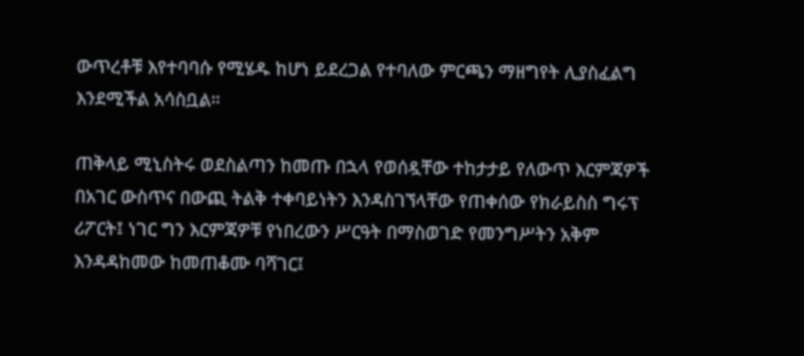ውጥረቶቹ እየተባባሱ የሚሄዱ ከሆነ ይደረጋል የተባለው ምርጫን ማዘግየት ሊያስፈልግ እንደሚችል አሳስቧል።

ጠቅላይ ሚኒስትሩ ወደስልጣን ከመጡ በኋላ የወሰዷቸው ተከታታይ የለውጥ እርምጃዎች በአገር ውስጥና በውጪ ትልቅ ተቀባይነትን እንዳስገኘላቸው የጠቀሰው የክራይስስ ግሩፕ ሪፖርት፤ ነገር ግን እርምጃዎቹ የነበረውን ሥርዓት በማስወገድ የመንግሥትን አቅም እንዳዳከመው ከመጠቆሙ ባሻገር፤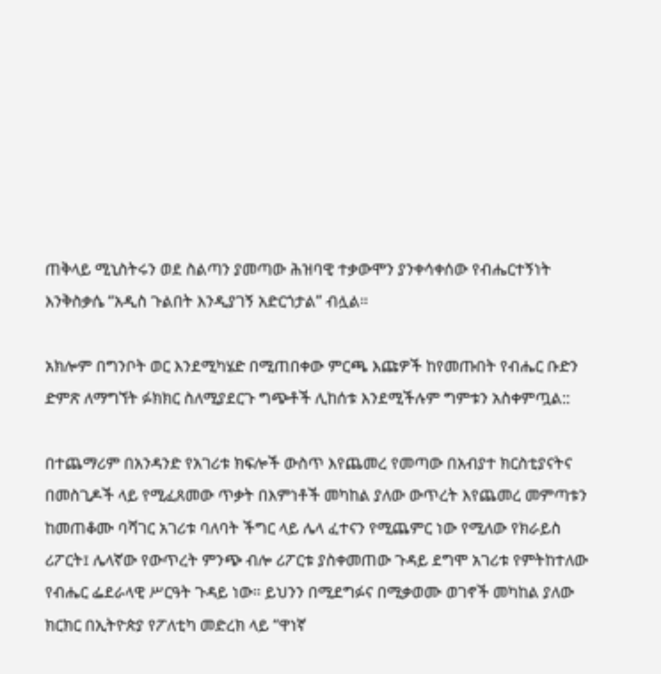ጠቅላይ ሚኒስትሩን ወደ ስልጣን ያመጣው ሕዝባዊ ተቃውሞን ያንቀሳቀሰው የብሔርተኝነት እንቅስቃሴ “አዲስ ጉልበት እንዲያገኝ አድርጎታል” ብሏል።

አክሎም በግንቦት ወር እንደሚካሄድ በሚጠበቀው ምርጫ እጩዎች ከየመጡበት የብሔር ቡድን ድምጽ ለማግኘት ፉክክር ስለሚያደርጉ ግጭቶች ሊከሰቱ እንደሚችሉም ግምቱን አስቀምጧል::

በተጨማሪም በአንዳንድ የአገሪቱ ክፍሎች ውስጥ እየጨመረ የመጣው በአብያተ ክርስቲያናትና በመስጊዶች ላይ የሚፈጸመው ጥቃት በእምነቶች መካከል ያለው ውጥረት እየጨመረ መምጣቱን ከመጠቆሙ ባሻገር አገሪቱ ባለባት ችግር ላይ ሌላ ፈተናን የሚጨምር ነው የሚለው የክራይስ ሪፖርት፤ ሌላኛው የውጥረት ምንጭ ብሎ ሪፖርቱ ያስቀመጠው ጉዳይ ደግሞ አገሪቱ የምትከተለው የብሔር ፌደራላዊ ሥርዓት ጉዳይ ነው። ይህንን በሚደግፉና በሚቃወሙ ወገኖች መካከል ያለው ክርክር በኢትዮጵያ የፖለቲካ መድረክ ላይ “ዋነኛ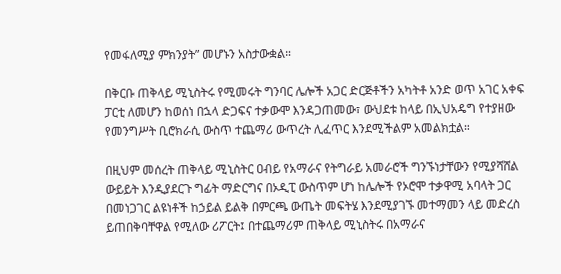የመፋለሚያ ምክንያት” መሆኑን አስታውቋል።

በቅርቡ ጠቅላይ ሚኒስትሩ የሚመሩት ግንባር ሌሎች አጋር ድርጅቶችን አካትቶ አንድ ወጥ አገር አቀፍ ፓርቲ ለመሆን ከወሰነ በኋላ ድጋፍና ተቃውሞ እንዳጋጠመው፣ ውህደቱ ከላይ በኢህአዴግ የተያዘው የመንግሥት ቢሮክራሲ ውስጥ ተጨማሪ ውጥረት ሊፈጥር እንደሚችልም አመልክቷል።

በዚህም መሰረት ጠቅላይ ሚኒስትር ዐብይ የአማራና የትግራይ አመራሮች ግንኙነታቸውን የሚያሻሸል ውይይት እንዲያደርጉ ግፊት ማድርግና በኦዲፒ ውስጥም ሆነ ከሌሎች የኦሮሞ ተቃዋሚ አባላት ጋር በመነጋገር ልዩነቶች ከኃይል ይልቅ በምርጫ ውጤት መፍትሄ እንደሚያገኙ መተማመን ላይ መድረስ ይጠበቅባቸዋል የሚለው ሪፖርት፤ በተጨማሪም ጠቅላይ ሚኒስትሩ በአማራና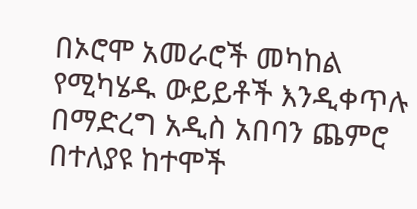በኦሮሞ አመራሮች መካከል የሚካሄዱ ውይይቶች እንዲቀጥሉ በማድረግ አዲስ አበባን ጨምሮ በተለያዩ ከተሞች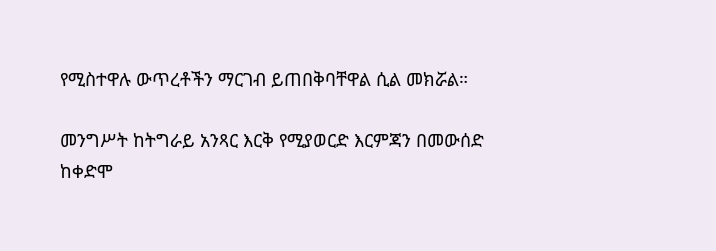የሚስተዋሉ ውጥረቶችን ማርገብ ይጠበቅባቸዋል ሲል መክሯል።

መንግሥት ከትግራይ አንጻር እርቅ የሚያወርድ እርምጃን በመውሰድ ከቀድሞ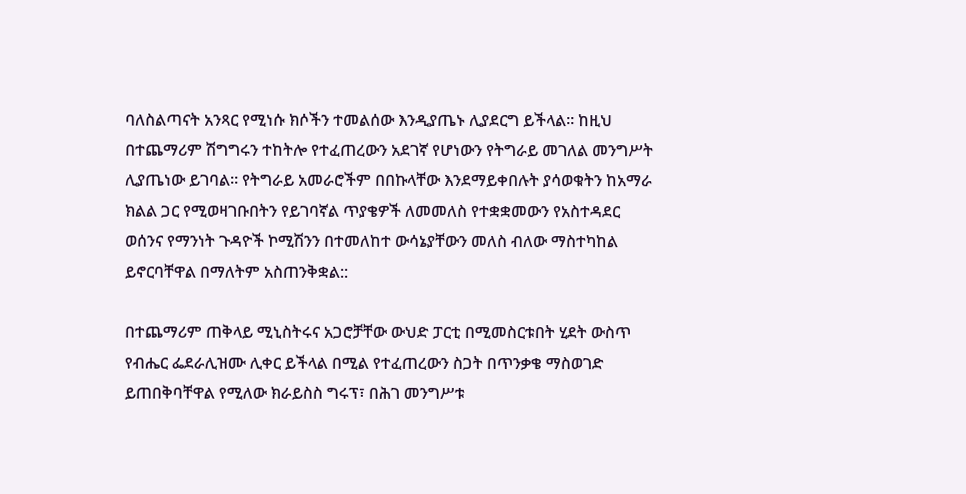ባለስልጣናት አንጻር የሚነሱ ክሶችን ተመልሰው እንዲያጤኑ ሊያደርግ ይችላል። ከዚህ በተጨማሪም ሽግግሩን ተከትሎ የተፈጠረውን አደገኛ የሆነውን የትግራይ መገለል መንግሥት ሊያጤነው ይገባል። የትግራይ አመራሮችም በበኩላቸው እንደማይቀበሉት ያሳወቁትን ከአማራ ክልል ጋር የሚወዛገቡበትን የይገባኛል ጥያቄዎች ለመመለስ የተቋቋመውን የአስተዳደር ወሰንና የማንነት ጉዳዮች ኮሚሽንን በተመለከተ ውሳኔያቸውን መለስ ብለው ማስተካከል ይኖርባቸዋል በማለትም አስጠንቅቋል::

በተጨማሪም ጠቅላይ ሚኒስትሩና አጋሮቻቸው ውህድ ፓርቲ በሚመስርቱበት ሂደት ውስጥ የብሔር ፌደራሊዝሙ ሊቀር ይችላል በሚል የተፈጠረውን ስጋት በጥንቃቄ ማስወገድ ይጠበቅባቸዋል የሚለው ክራይስስ ግሩፕ፣ በሕገ መንግሥቱ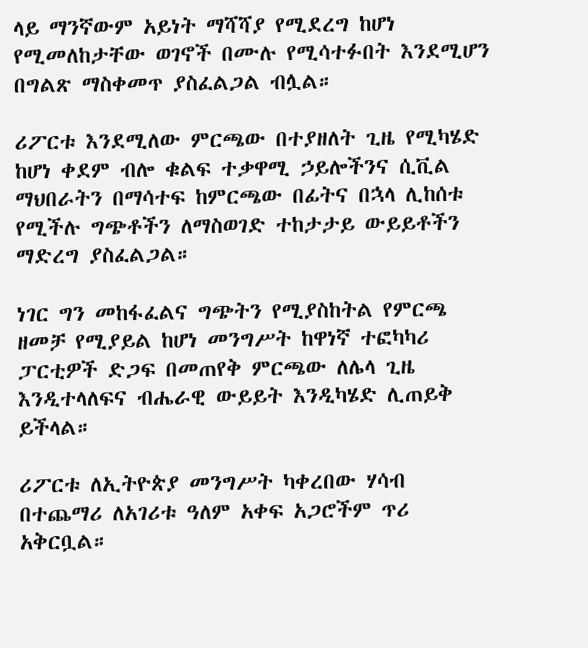ላይ ማንኛውም አይነት ማሻሻያ የሚደረግ ከሆነ የሚመለከታቸው ወገኖች በሙሉ የሚሳተፉበት እንደሚሆን በግልጽ ማስቀመጥ ያስፈልጋል ብሏል።

ሪፖርቱ እንደሚለው ምርጫው በተያዘለት ጊዜ የሚካሄድ ከሆነ ቀደም ብሎ ቁልፍ ተቃዋሚ ኃይሎችንና ሲቪል ማህበራትን በማሳተፍ ከምርጫው በፊትና በኋላ ሊከሰቱ የሚችሉ ግጭቶችን ለማስወገድ ተከታታይ ውይይቶችን ማድረግ ያስፈልጋል።

ነገር ግን መከፋፈልና ግጭትን የሚያስከትል የምርጫ ዘመቻ የሚያይል ከሆነ መንግሥት ከዋነኛ ተፎካካሪ ፓርቲዎች ድጋፍ በመጠየቅ ምርጫው ለሌላ ጊዜ እንዲተላለፍና ብሔራዊ ውይይት እንዲካሄድ ሊጠይቅ ይችላል።

ሪፖርቱ ለኢትዮጵያ መንግሥት ካቀረበው ሃሳብ በተጨማሪ ለአገሪቱ ዓለም አቀፍ አጋሮችም ጥሪ አቅርቧል።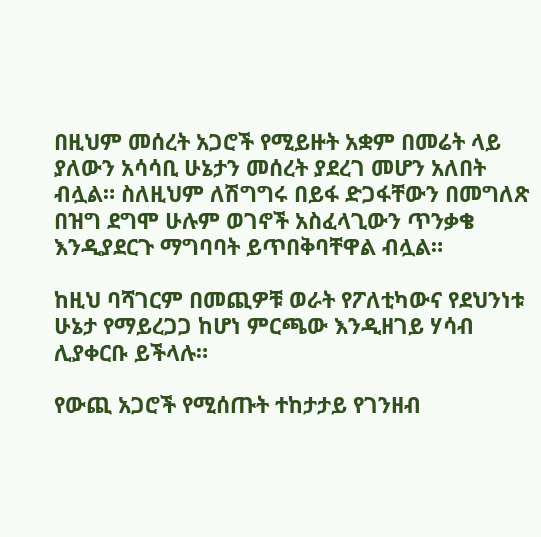በዚህም መሰረት አጋሮች የሚይዙት አቋም በመሬት ላይ ያለውን አሳሳቢ ሁኔታን መሰረት ያደረገ መሆን አለበት ብሏል። ስለዚህም ለሽግግሩ በይፋ ድጋፋቸውን በመግለጽ በዝግ ደግሞ ሁሉም ወገኖች አስፈላጊውን ጥንቃቄ እንዲያደርጉ ማግባባት ይጥበቅባቸዋል ብሏል።

ከዚህ ባሻገርም በመጪዎቹ ወራት የፖለቲካውና የደህንነቱ ሁኔታ የማይረጋጋ ከሆነ ምርጫው እንዲዘገይ ሃሳብ ሊያቀርቡ ይችላሉ።

የውጪ አጋሮች የሚሰጡት ተከታታይ የገንዘብ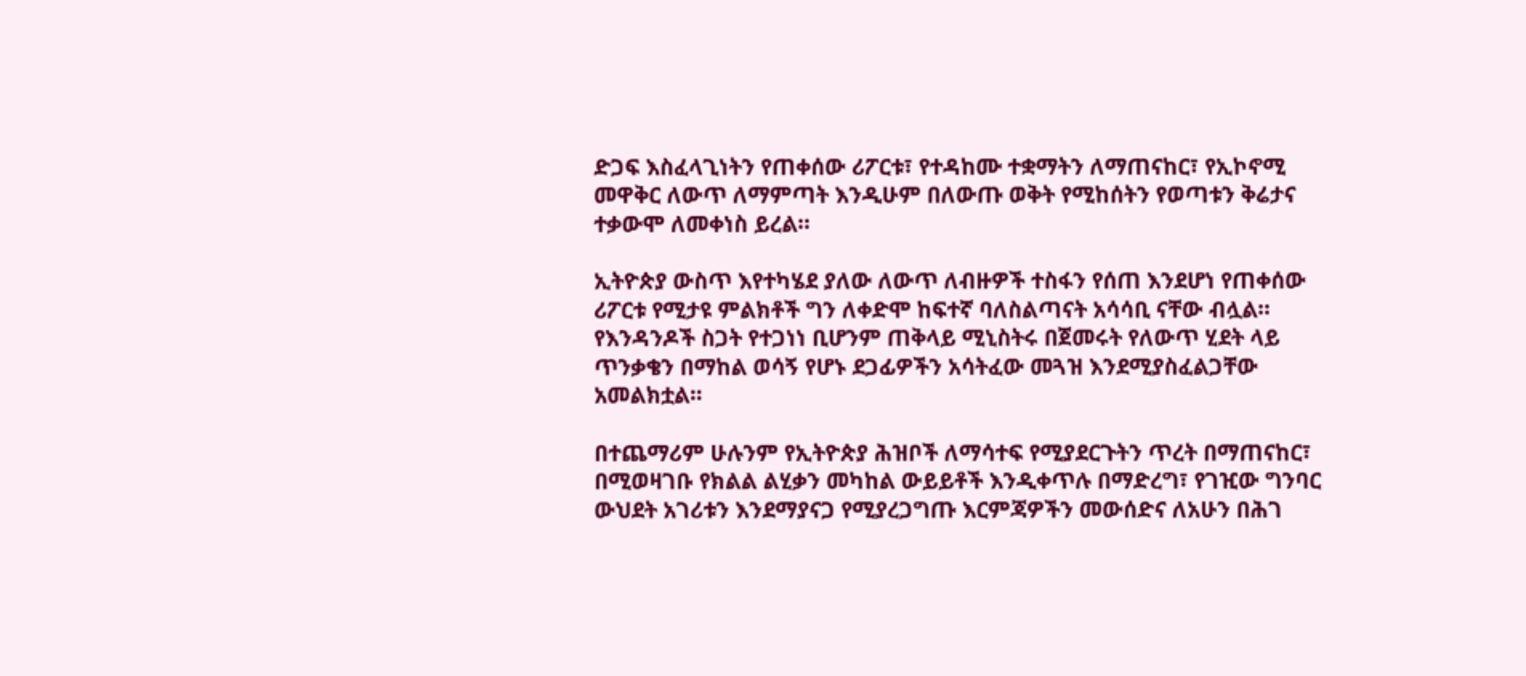ድጋፍ እስፈላጊነትን የጠቀሰው ሪፖርቱ፣ የተዳከሙ ተቋማትን ለማጠናከር፣ የኢኮኖሚ መዋቅር ለውጥ ለማምጣት እንዲሁም በለውጡ ወቅት የሚከሰትን የወጣቱን ቅሬታና ተቃውሞ ለመቀነስ ይረል።

ኢትዮጵያ ውስጥ እየተካሄደ ያለው ለውጥ ለብዙዎች ተስፋን የሰጠ እንደሆነ የጠቀሰው ሪፖርቱ የሚታዩ ምልክቶች ግን ለቀድሞ ከፍተኛ ባለስልጣናት አሳሳቢ ናቸው ብሏል። የእንዳንዶች ስጋት የተጋነነ ቢሆንም ጠቅላይ ሚኒስትሩ በጀመሩት የለውጥ ሂደት ላይ ጥንቃቄን በማከል ወሳኝ የሆኑ ደጋፊዎችን አሳትፈው መጓዝ እንደሚያስፈልጋቸው አመልክቷል።

በተጨማሪም ሁሉንም የኢትዮጵያ ሕዝቦች ለማሳተፍ የሚያደርጉትን ጥረት በማጠናከር፣ በሚወዛገቡ የክልል ልሂቃን መካከል ውይይቶች እንዲቀጥሉ በማድረግ፣ የገዢው ግንባር ውህደት አገሪቱን እንደማያናጋ የሚያረጋግጡ እርምጃዎችን መውሰድና ለአሁን በሕገ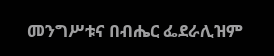መንግሥቱና በብሔር ፌደራሊዝም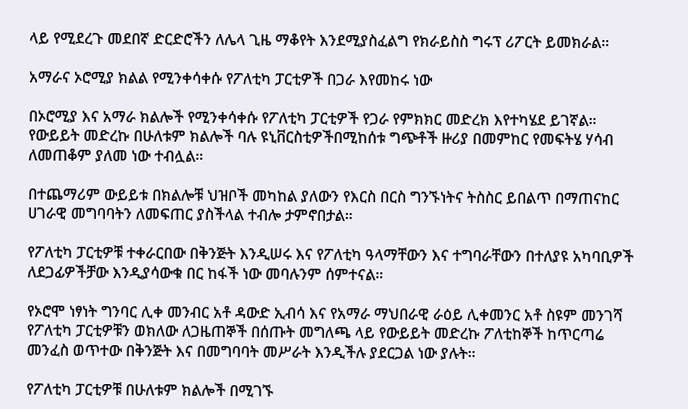ላይ የሚደረጉ መደበኛ ድርድሮችን ለሌላ ጊዜ ማቆየት እንደሚያስፈልግ የክራይስስ ግሩፕ ሪፖርት ይመክራል።

አማራና ኦሮሚያ ክልል የሚንቀሳቀሱ የፖለቲካ ፓርቲዎች በጋራ እየመከሩ ነው

በኦሮሚያ እና አማራ ክልሎች የሚንቀሳቀሱ የፖለቲካ ፓርቲዎች የጋራ የምክክር መድረክ እየተካሄደ ይገኛል። የውይይት መድረኩ በሁለቱም ክልሎች ባሉ ዩኒቨርስቲዎችበሚከሰቱ ግጭቶች ዙሪያ በመምከር የመፍትሄ ሃሳብ ለመጠቆም ያለመ ነው ተብሏል።

በተጨማሪም ውይይቱ በክልሎቹ ህዝቦች መካከል ያለውን የእርስ በርስ ግንኙነትና ትስስር ይበልጥ በማጠናከር ሀገራዊ መግባባትን ለመፍጠር ያስችላል ተብሎ ታምኖበታል።

የፖለቲካ ፓርቲዎቹ ተቀራርበው በቅንጅት እንዲሠሩ እና የፖለቲካ ዓላማቸውን እና ተግባራቸውን በተለያዩ አካባቢዎች ለደጋፊዎችቻው እንዲያሳውቁ በር ከፋች ነው መባሉንም ሰምተናል።

የኦሮሞ ነፃነት ግንባር ሊቀ መንብር አቶ ዳውድ ኢብሳ እና የአማራ ማህበራዊ ራዕይ ሊቀመንር አቶ ስዩም መንገሻ የፖለቲካ ፓርቲዎቹን ወክለው ለጋዜጠኞች በሰጡት መግለጫ ላይ የውይይት መድረኩ ፖለቲከኞች ከጥርጣሬ መንፈስ ወጥተው በቅንጅት እና በመግባባት መሥራት እንዲችሉ ያደርጋል ነው ያሉት።

የፖለቲካ ፓርቲዎቹ በሁለቱም ክልሎች በሚገኙ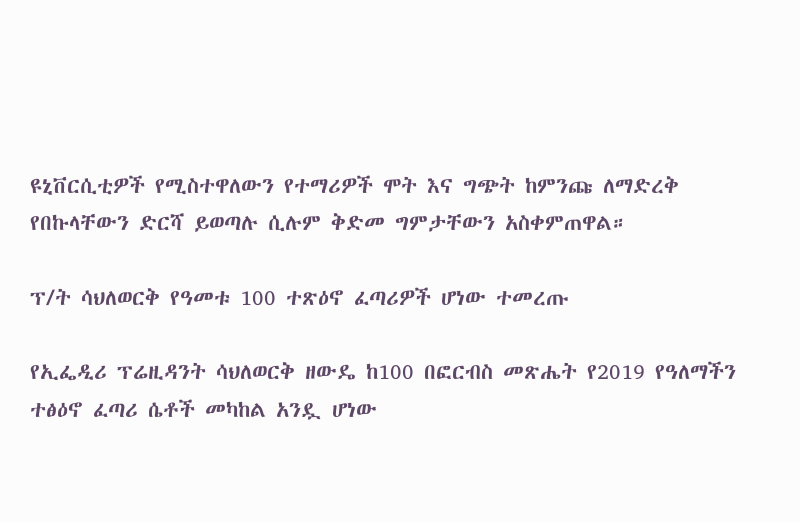ዩኒቨርሲቲዎች የሚስተዋለውን የተማሪዎች ሞት እና ግጭት ከምንጩ ለማድረቅ የበኩላቸውን ድርሻ ይወጣሉ ሲሉም ቅድመ ግምታቸውን አስቀምጠዋል።

ፕ/ት ሳህለወርቅ የዓመቱ 100 ተጽዕኖ ፈጣሪዎች ሆነው ተመረጡ

የኢፌዲሪ ፕሬዚዳንት ሳህለወርቅ ዘውዴ ከ100 በፎርብስ መጽሔት የ2019 የዓለማችን ተፅዕኖ ፈጣሪ ሴቶች መካከል አንዷ ሆነው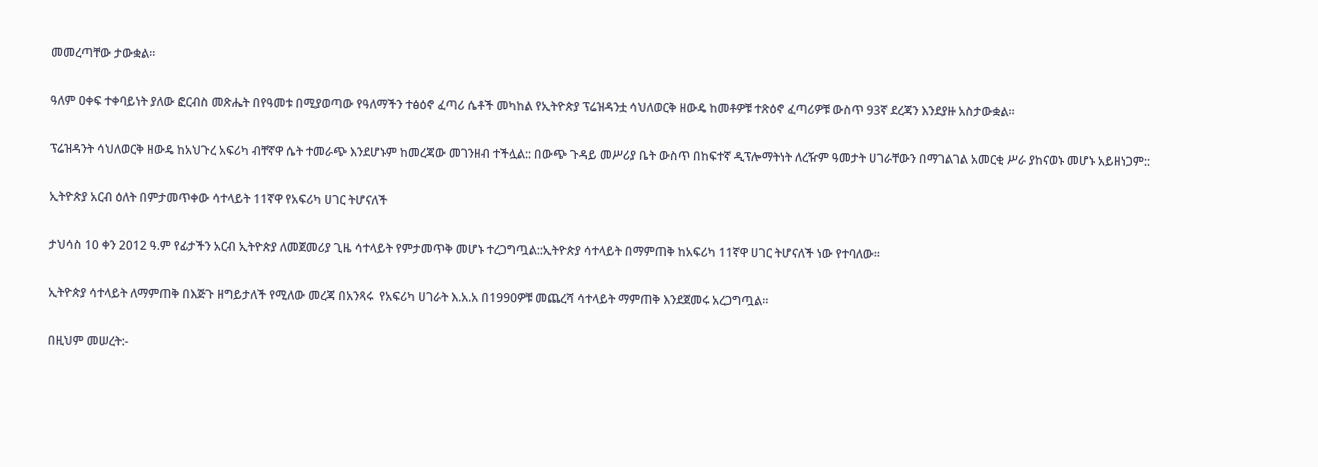መመረጣቸው ታውቋል።

ዓለም ዐቀፍ ተቀባይነት ያለው ፎርብስ መጽሔት በየዓመቱ በሚያወጣው የዓለማችን ተፅዕኖ ፈጣሪ ሴቶች መካከል የኢትዮጵያ ፕሬዝዳንቷ ሳህለወርቅ ዘውዴ ከመቶዎቹ ተጽዕኖ ፈጣሪዎቹ ውስጥ 93ኛ ደረጃን እንደያዙ አስታውቋል።

ፕሬዝዳንት ሳህለወርቅ ዘውዴ ከአህጉረ አፍሪካ ብቸኛዋ ሴት ተመራጭ እንደሆኑም ከመረጃው መገንዘብ ተችሏል:: በውጭ ጉዳይ መሥሪያ ቤት ውስጥ በከፍተኛ ዲፕሎማትነት ለረዥም ዓመታት ሀገራቸውን በማገልገል አመርቂ ሥራ ያከናወኑ መሆኑ አይዘነጋም::

ኢትዮጵያ አርብ ዕለት በምታመጥቀው ሳተላይት 11ኛዋ የአፍሪካ ሀገር ትሆናለች

ታህሳስ 10 ቀን 2012 ዓ.ም የፊታችን አርብ ኢትዮጵያ ለመጀመሪያ ጊዜ ሳተላይት የምታመጥቅ መሆኑ ተረጋግጧል::ኢትዮጵያ ሳተላይት በማምጠቅ ከአፍሪካ 11ኛዋ ሀገር ትሆናለች ነው የተባለው።

ኢትዮጵያ ሳተላይት ለማምጠቅ በእጅጉ ዘግይታለች የሚለው መረጃ በአንጻሩ  የአፍሪካ ሀገራት እ.አ.አ በ1990ዎቹ መጨረሻ ሳተላይት ማምጠቅ እንደጀመሩ አረጋግጧል።

በዚህም መሠረት:-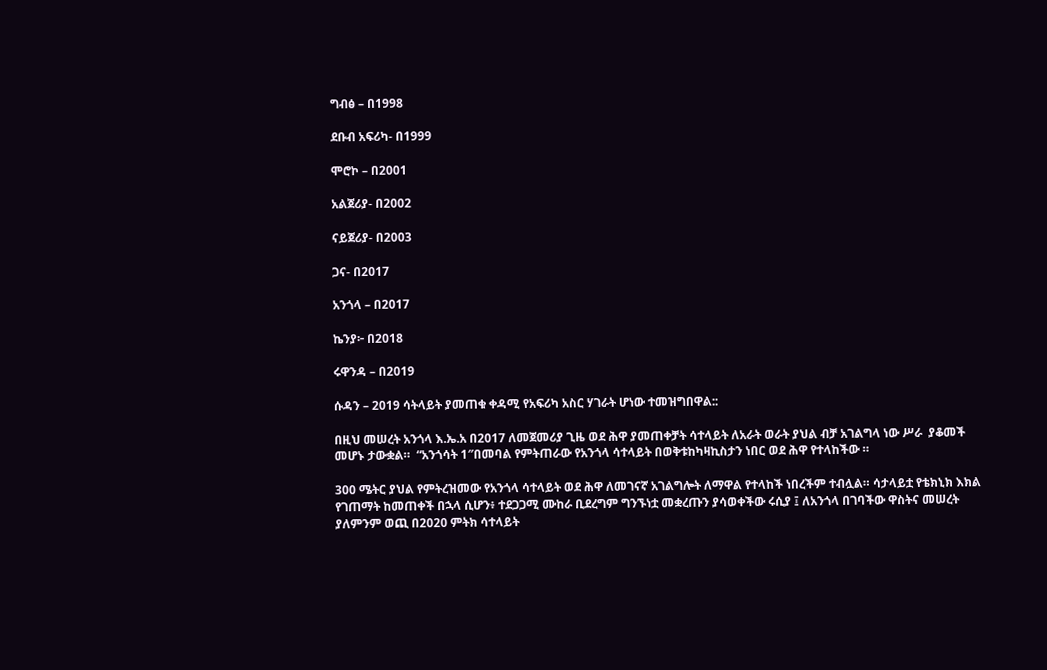ግብፅ – በ1998

ደቡብ አፍሪካ- በ1999

ሞሮኮ – በ2001

አልጀሪያ- በ2002

ናይጀሪያ- በ2003

ጋና- በ2017

አንጎላ – በ2017

ኬንያ፦ በ2018

ሩዋንዳ – በ2019

ሱዳን – 2019 ሳትላይት ያመጠቁ ቀዳሚ የአፍሪካ አስር ሃገራት ሆነው ተመዝግበዋል::

በዚህ መሠረት አንጎላ እ.ኤ.አ በ2017 ለመጀመሪያ ጊዜ ወደ ሕዋ ያመጠቀቻት ሳተላይት ለአራት ወራት ያህል ብቻ አገልግላ ነው ሥራ  ያቆመች መሆኑ ታውቋል።  “አንጎሳት 1″በመባል የምትጠራው የአንጎላ ሳተላይት በወቅቱከካዛኪስታን ነበር ወደ ሕዋ የተላከችው ።

300 ሜትር ያህል የምትረዝመው የአንጎላ ሳተላይት ወደ ሕዋ ለመገናኛ አገልግሎት ለማዋል የተላከች ነበረችም ተብሏል። ሳታላይቷ የቴክኒክ እክል የገጠማት ከመጠቀች በኋላ ሲሆን፥ ተደጋጋሚ ሙከራ ቢደረግም ግንኙነቷ መቋረጡን ያሳወቀችው ሩሲያ ፤ ለአንጎላ በገባችው ዋስትና መሠረት ያለምንም ወጪ በ2020 ምትክ ሳተላይት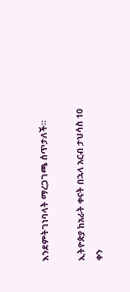እንደምትገነባላት ማረጋገጫ ሰጥታለች።

ኢትዮጵያ ከአራት ቀናት በኋላ አርብ ታህሳስ 10 ቀን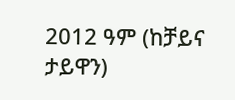2012 ዓም (ከቻይና ታይዋን)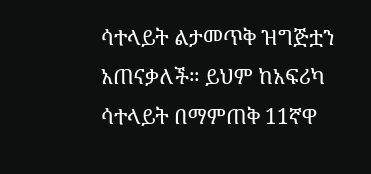ሳተላይት ልታመጥቅ ዝግጅቷን አጠናቃለች። ይህም ከአፍሪካ ሳተላይት በማምጠቅ 11ኛዋ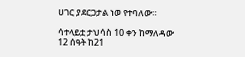ሀገር ያደርጋታል ነወ የተባለው።

ሳተላይቷ ታህሳስ 10 ቀን ከማለዳው 12 ሰዓት ከ21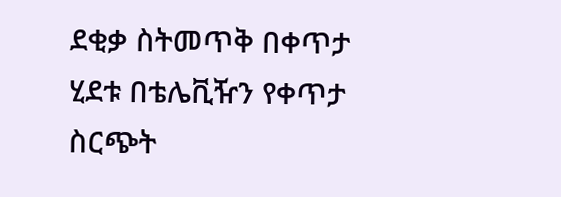ደቂቃ ስትመጥቅ በቀጥታ ሂደቱ በቴሌቪዥን የቀጥታ ስርጭት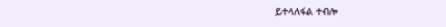ይተላለፋል ተብሎ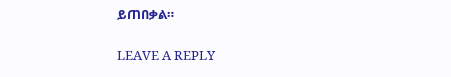ይጠበቃል።

LEAVE A REPLY